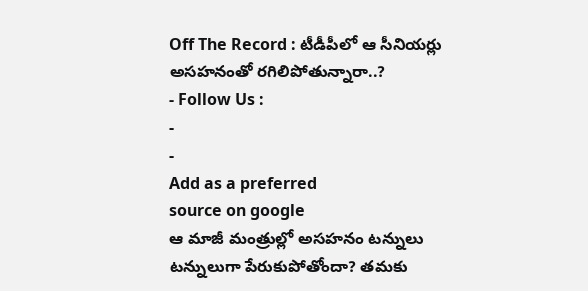Off The Record : టీడీపీలో ఆ సీనియర్లు అసహనంతో రగిలిపోతున్నారా..?
- Follow Us :
-
-
Add as a preferred
source on google
ఆ మాజీ మంత్రుల్లో అసహనం టన్నులు టన్నులుగా పేరుకుపోతోందా? తమకు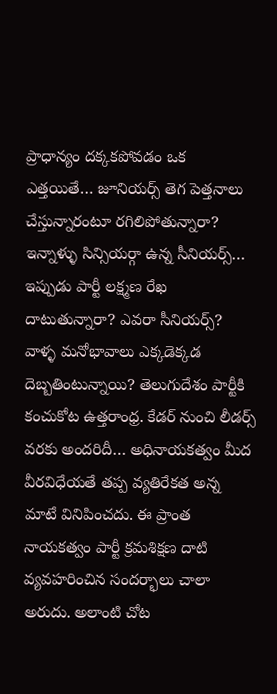ప్రాధాన్యం దక్కకపోవడం ఒక ఎత్తయితే… జూనియర్స్ తెగ పెత్తనాలు చేస్తున్నారంటూ రగిలిపోతున్నారా? ఇన్నాళ్ళు సిన్సియర్గా ఉన్న సీనియర్స్… ఇప్పుడు పార్టీ లక్ష్మణ రేఖ దాటుతున్నారా? ఎవరా సీనియర్స్? వాళ్ళ మనోభావాలు ఎక్కడెక్కడ దెబ్బతింటున్నాయి? తెలుగుదేశం పార్టీకి కంచుకోట ఉత్తరాంధ్ర. కేడర్ నుంచి లీడర్స్ వరకు అందరిదీ… అధినాయకత్వం మీద వీరవిధేయతే తప్ప వ్యతిరేకత అన్న మాటే వినిపించదు. ఈ ప్రాంత నాయకత్వం పార్టీ క్రమశిక్షణ దాటి వ్యవహరించిన సందర్భాలు చాలా అరుదు. అలాంటి చోట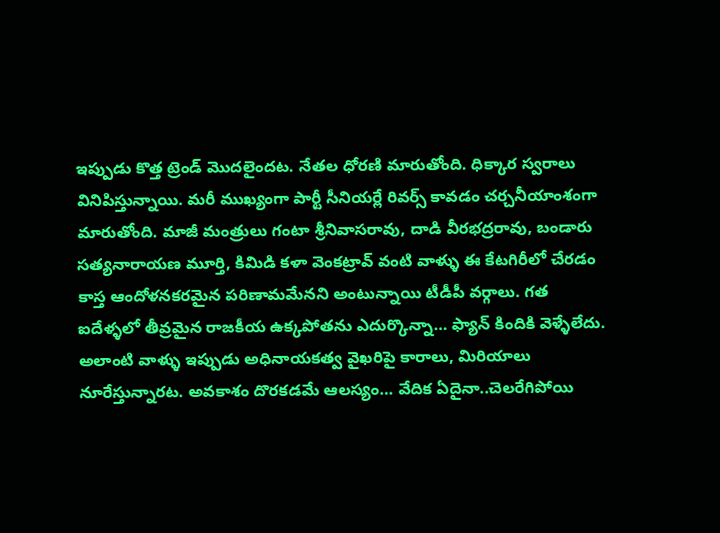ఇప్పుడు కొత్త ట్రెండ్ మొదలైందట. నేతల ధోరణి మారుతోంది. ధిక్కార స్వరాలు వినిపిస్తున్నాయి. మరీ ముఖ్యంగా పార్టీ సీనియర్లే రివర్స్ కావడం చర్చనీయాంశంగా మారుతోంది. మాజీ మంత్రులు గంటా శ్రీనివాసరావు, దాడి వీరభద్రరావు, బండారు సత్యనారాయణ మూర్తి, కిమిడి కళా వెంకట్రావ్ వంటి వాళ్ళు ఈ కేటగిరీలో చేరడం కాస్త ఆందోళనకరమైన పరిణామమేనని అంటున్నాయి టీడీపీ వర్గాలు. గత ఐదేళ్ళలో తీవ్రమైన రాజకీయ ఉక్కపోతను ఎదుర్కొన్నా… ఫ్యాన్ కిందికి వెళ్ళేలేదు. అలాంటి వాళ్ళు ఇప్పుడు అధినాయకత్వ వైఖరిపై కారాలు, మిరియాలు నూరేస్తున్నారట. అవకాశం దొరకడమే ఆలస్యం… వేదిక ఏదైనా..చెలరేగిపోయి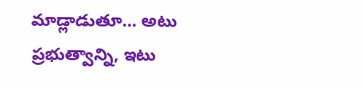మాడ్లాడుతూ… అటు ప్రభుత్వాన్ని, ఇటు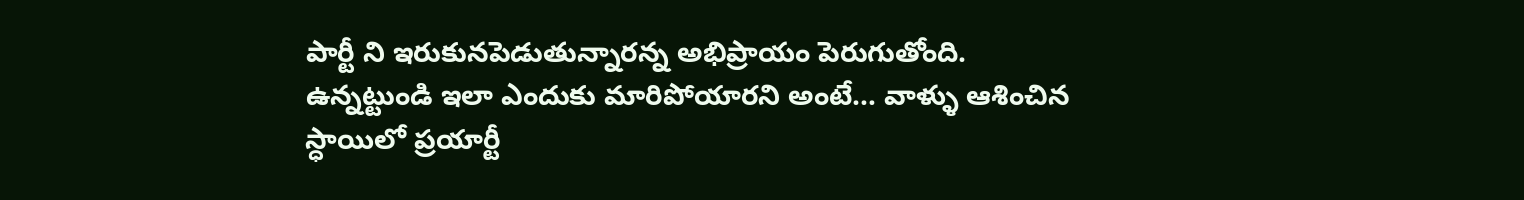పార్టీ ని ఇరుకునపెడుతున్నారన్న అభిప్రాయం పెరుగుతోంది. ఉన్నట్టుండి ఇలా ఎందుకు మారిపోయారని అంటే… వాళ్ళు ఆశించిన స్ధాయిలో ప్రయార్టీ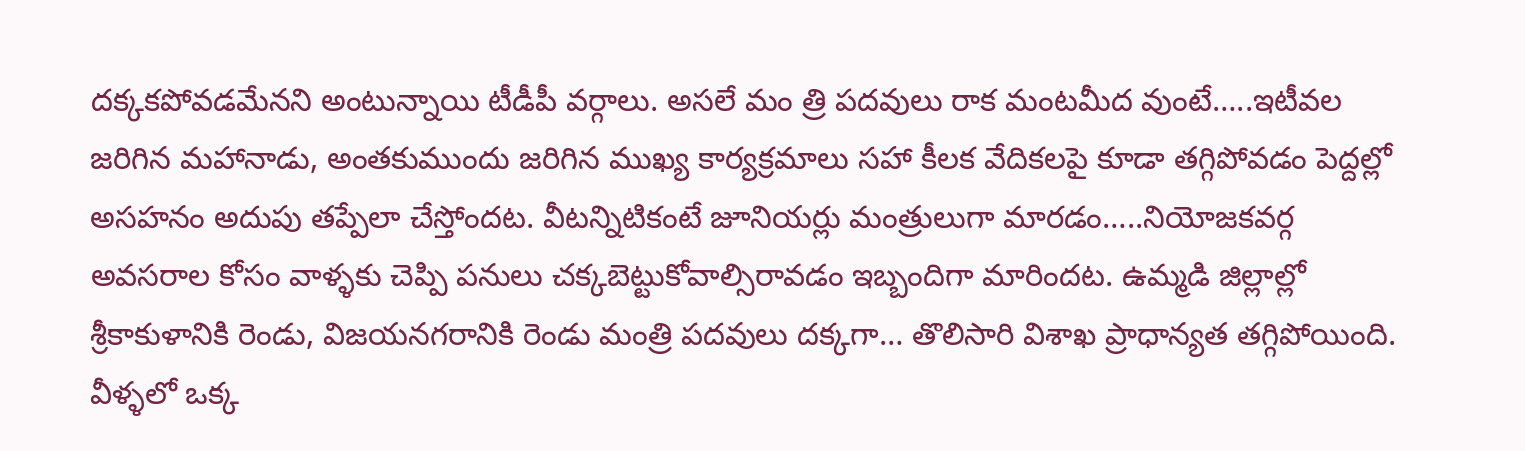దక్కకపోవడమేనని అంటున్నాయి టీడీపీ వర్గాలు. అసలే మం త్రి పదవులు రాక మంటమీద వుంటే…..ఇటీవల జరిగిన మహానాడు, అంతకుముందు జరిగిన ముఖ్య కార్యక్రమాలు సహా కీలక వేదికలపై కూడా తగ్గిపోవడం పెద్దల్లో అసహనం అదుపు తప్పేలా చేస్తోందట. వీటన్నిటికంటే జూనియర్లు మంత్రులుగా మారడం…..నియోజకవర్గ అవసరాల కోసం వాళ్ళకు చెప్పి పనులు చక్కబెట్టుకోవాల్సిరావడం ఇబ్బందిగా మారిందట. ఉమ్మడి జిల్లాల్లో శ్రీకాకుళానికి రెండు, విజయనగరానికి రెండు మంత్రి పదవులు దక్కగా… తొలిసారి విశాఖ ప్రాధాన్యత తగ్గిపోయింది. వీళ్ళలో ఒక్క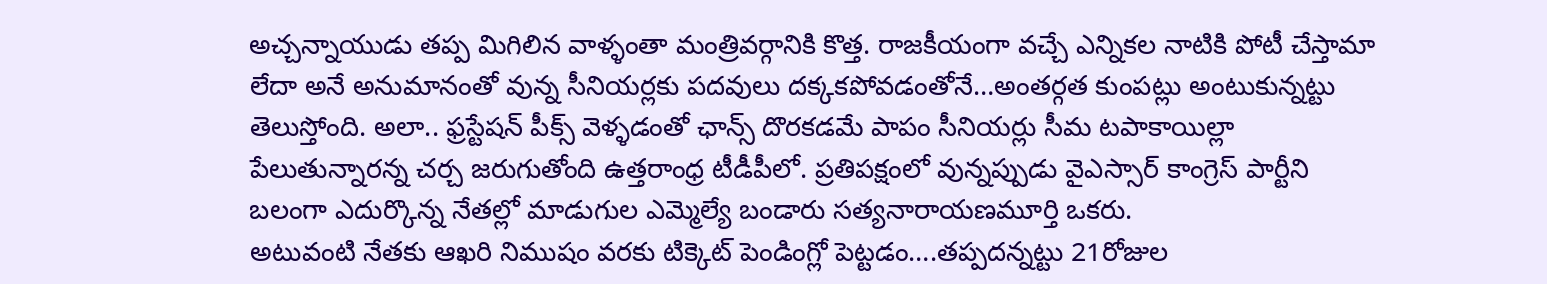అచ్చన్నాయుడు తప్ప మిగిలిన వాళ్ళంతా మంత్రివర్గానికి కొత్త. రాజకీయంగా వచ్చే ఎన్నికల నాటికి పోటీ చేస్తామా లేదా అనే అనుమానంతో వున్న సీనియర్లకు పదవులు దక్కకపోవడంతోనే…అంతర్గత కుంపట్లు అంటుకున్నట్టు తెలుస్తోంది. అలా.. ఫ్రస్టేషన్ పీక్స్ వెళ్ళడంతో ఛాన్స్ దొరకడమే పాపం సీనియర్లు సీమ టపాకాయిల్లా పేలుతున్నారన్న చర్చ జరుగుతోంది ఉత్తరాంధ్ర టీడీపీలో. ప్రతిపక్షంలో వున్నప్పుడు వైఎస్సార్ కాంగ్రెస్ పార్టీని బలంగా ఎదుర్కొన్న నేతల్లో మాడుగుల ఎమ్మెల్యే బండారు సత్యనారాయణమూర్తి ఒకరు.
అటువంటి నేతకు ఆఖరి నిముషం వరకు టిక్కెట్ పెండింగ్లో పెట్టడం….తప్పదన్నట్టు 21రోజుల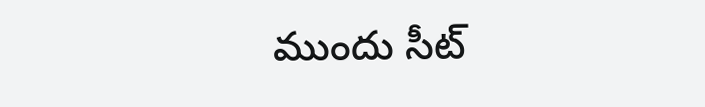ముందు సీట్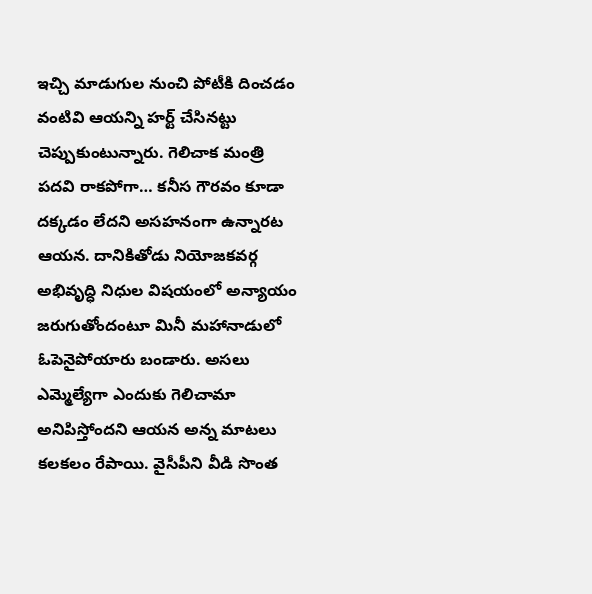ఇచ్చి మాడుగుల నుంచి పోటీకి దించడం వంటివి ఆయన్ని హర్ట్ చేసినట్టు చెప్పుకుంటున్నారు. గెలిచాక మంత్రి పదవి రాకపోగా… కనీస గౌరవం కూడా దక్కడం లేదని అసహనంగా ఉన్నారట ఆయన. దానికితోడు నియోజకవర్గ అభివృద్ధి నిధుల విషయంలో అన్యాయం జరుగుతోందంటూ మినీ మహానాడులో ఓపెనైపోయారు బండారు. అసలు ఎమ్మెల్యేగా ఎందుకు గెలిచామా అనిపిస్తోందని ఆయన అన్న మాటలు కలకలం రేపాయి. వైసీపీని వీడి సొంత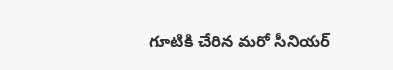గూటికి చేరిన మరో సీనియర్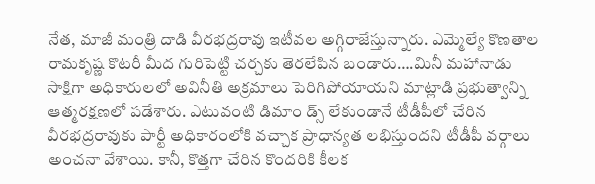నేత, మాజీ మంత్రి దాడి వీరభద్రరావు ఇటీవల అగ్గిరాజేస్తున్నారు. ఎమ్మెల్యే కొణతాల రామకృష్ణ కొటరీ మీద గురిపెట్టి చర్చకు తెరలేపిన బండారు….మినీ మహానాడు సాక్షిగా అధికారులలో అవినీతి అక్రమాలు పెరిగిపోయాయని మాట్లాడి ప్రభుత్వాన్ని ఆత్మరక్షణలో పడేశారు. ఎటువంటి డిమాం డ్స్ లేకుండానే టీడీపీలో చేరిన వీరభద్రరావుకు పార్టీ అధికారంలోకి వచ్చాక ప్రాధాన్యత లభిస్తుందని టీడీపీ వర్గాలు అంచనా వేశాయి. కానీ, కొత్తగా చేరిన కొందరికి కీలక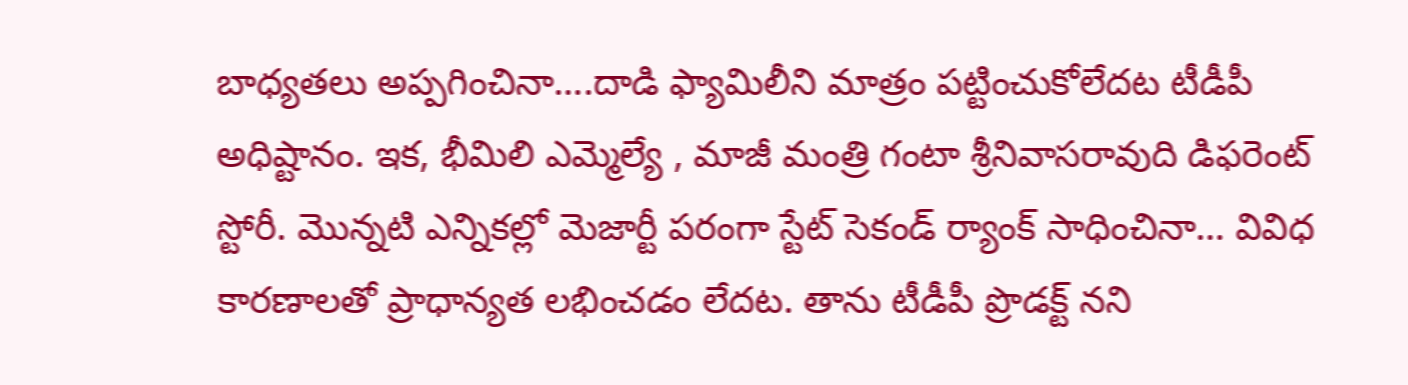బాధ్యతలు అప్పగించినా….దాడి ఫ్యామిలీని మాత్రం పట్టించుకోలేదట టీడీపీ అధిష్టానం. ఇక, భీమిలి ఎమ్మెల్యే , మాజీ మంత్రి గంటా శ్రీనివాసరావుది డిఫరెంట్ స్టోరీ. మొన్నటి ఎన్నికల్లో మెజార్టీ పరంగా స్టేట్ సెకండ్ ర్యాంక్ సాధించినా… వివిధ కారణాలతో ప్రాధాన్యత లభించడం లేదట. తాను టీడీపీ ప్రొడక్ట్ నని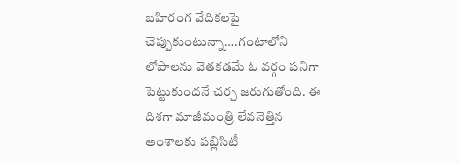బహిరంగ వేదికలపై చెప్పుకుంటున్నా….గంటాలోని లోపాలను వెతకడమే ఓ వర్గం పనిగా పెట్టుకుందనే చర్చ జరుగుతోంది. ఈ దిశగా మాజీమంత్రి లేవనెత్తిన అంశాలకు పబ్లిసిటీ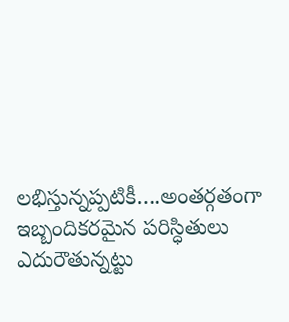లభిస్తున్నప్పటికీ….అంతర్గతంగా ఇబ్బందికరమైన పరిస్ధితులు ఎదురౌతున్నట్టు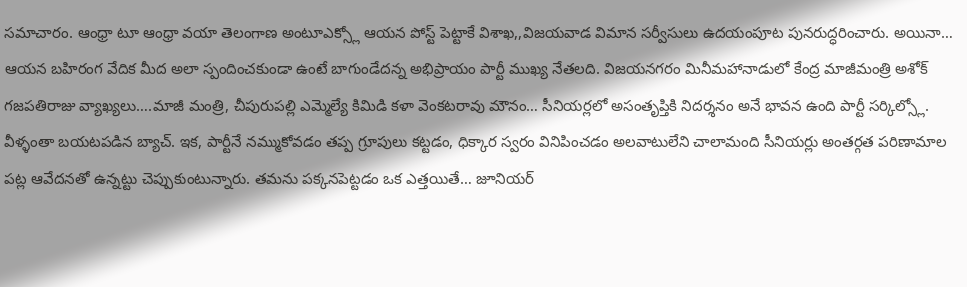సమాచారం. ఆంధ్రా టూ ఆంధ్రా వయా తెలంగాణ అంటూఎక్స్లో ఆయన పోస్ట్ పెట్టాకే విశాఖ,,విజయవాడ విమాన సర్వీసులు ఉదయంపూట పునరుద్ధరించారు. అయినా… ఆయన బహిరంగ వేదిక మీద అలా స్పందించకుండా ఉంటే బాగుండేదన్న అభిప్రాయం పార్టీ ముఖ్య నేతలది. విజయనగరం మినీమహానాడులో కేంద్ర మాజీమంత్రి అశోక్ గజపతిరాజు వ్యాఖ్యలు….మాజీ మంత్రి, చీపురుపల్లి ఎమ్మెల్యే కిమిడి కళా వెంకటరావు మౌనం… సీనియర్లలో అసంతృప్తికి నిదర్శనం అనే భావన ఉంది పార్టీ సర్కిల్స్లో. వీళ్ళంతా బయటపడిన బ్యాచ్. ఇక, పార్టీనే నమ్ముకోవడం తప్ప గ్రూపులు కట్టడం, ధిక్కార స్వరం వినిపించడం అలవాటులేని చాలామంది సీనియర్లు అంతర్గత పరిణామాల పట్ల ఆవేదనతో ఉన్నట్టు చెప్పుకుంటున్నారు. తమను పక్కనపెట్టడం ఒక ఎత్తయితే… జూనియర్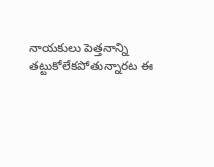నాయకులు పెత్తనాన్ని తట్టుకోలేకపోతున్నారట ఈ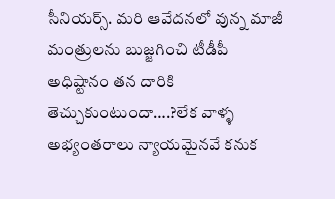సీనియర్స్. మరి ఆవేదనలో వున్న మాజీ మంత్రులను బుజ్జగించి టీడీపీ అధిష్టానం తన దారికి తెచ్చుకుంటుందా….?లేక వాళ్ళ అభ్యంతరాలు న్యాయమైనవే కనుక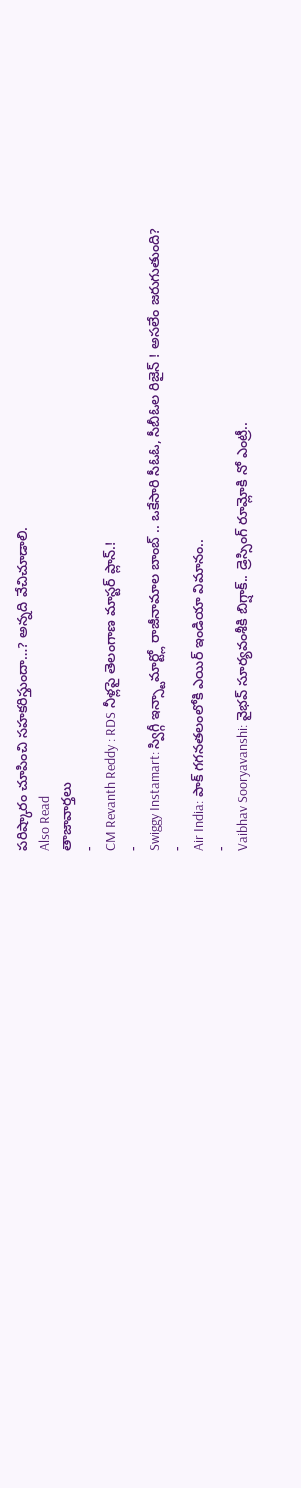పరిష్కారం చూపించి సహకరిస్తుందా…? అన్నది వేచిచూడాలి.
Also Read
తాజావార్తలు
-
CM Revanth Reddy : RDS నీళ్లపై తెలంగాణ మాస్టర్ ప్లాన్.!
-
Swiggy Instamart: స్విగ్గీ ఇన్స్టామార్ట్లో రాజీనామాల బాంబ్ .. ఒకేసారి సీఓఓ, సీబీఓల రిజైన్ ! అసలేం జరుగుతుంది?
-
Air India: పాక్ గగనతలంలోకి ఎయిర్ ఇండియా విమానం..
-
Vaibhav Sooryavanshi: వైభవ్ సూర్యవంశీకి బిగ్షాక్.. డ్రెస్సింగ్ రూమ్లోకి నో ఎంట్రీ..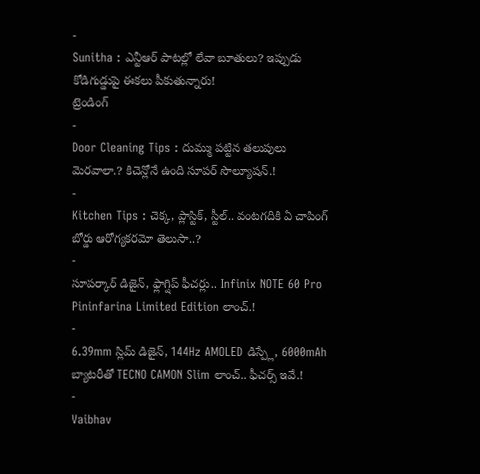-
Sunitha : ఎన్టీఆర్ పాటల్లో లేవా బూతులు? ఇప్పుడు కోడిగుడ్డుపై ఈకలు పీకుతున్నారు!
ట్రెండింగ్
-
Door Cleaning Tips : దుమ్ము పట్టిన తలుపులు మెరవాలా.? కిచెన్లోనే ఉంది సూపర్ సొల్యూషన్.!
-
Kitchen Tips : చెక్క, ప్లాస్టిక్, స్టీల్.. వంటగదికి ఏ చాపింగ్ బోర్డు ఆరోగ్యకరమో తెలుసా..?
-
సూపర్కార్ డిజైన్, ఫ్లాగ్షిప్ ఫీచర్లు.. Infinix NOTE 60 Pro Pininfarina Limited Edition లాంచ్.!
-
6.39mm స్లిమ్ డిజైన్, 144Hz AMOLED డిస్ప్లే, 6000mAh బ్యాటరీతో TECNO CAMON Slim లాంచ్.. ఫీచర్స్ ఇవే.!
-
Vaibhav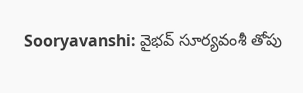Sooryavanshi: వైభవ్ సూర్యవంశీ తోపు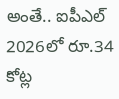అంతే.. ఐపీఎల్ 2026లో రూ.34 కోట్ల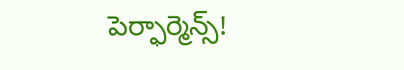పెర్ఫార్మెన్స్!